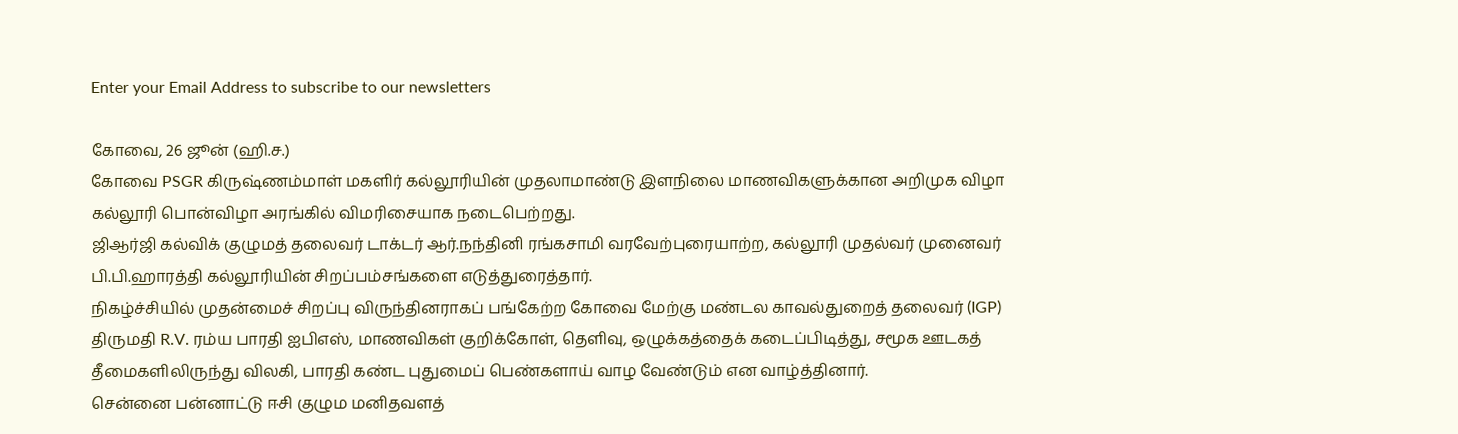Enter your Email Address to subscribe to our newsletters

கோவை, 26 ஜூன் (ஹி.ச.)
கோவை PSGR கிருஷ்ணம்மாள் மகளிர் கல்லூரியின் முதலாமாண்டு இளநிலை மாணவிகளுக்கான அறிமுக விழா கல்லூரி பொன்விழா அரங்கில் விமரிசையாக நடைபெற்றது.
ஜிஆர்ஜி கல்விக் குழுமத் தலைவர் டாக்டர் ஆர்.நந்தினி ரங்கசாமி வரவேற்புரையாற்ற, கல்லூரி முதல்வர் முனைவர் பி.பி.ஹாரத்தி கல்லூரியின் சிறப்பம்சங்களை எடுத்துரைத்தார்.
நிகழ்ச்சியில் முதன்மைச் சிறப்பு விருந்தினராகப் பங்கேற்ற கோவை மேற்கு மண்டல காவல்துறைத் தலைவர் (IGP) திருமதி R.V. ரம்ய பாரதி ஐபிஎஸ், மாணவிகள் குறிக்கோள், தெளிவு, ஒழுக்கத்தைக் கடைப்பிடித்து, சமூக ஊடகத் தீமைகளிலிருந்து விலகி, பாரதி கண்ட புதுமைப் பெண்களாய் வாழ வேண்டும் என வாழ்த்தினார்.
சென்னை பன்னாட்டு ஈசி குழும மனிதவளத்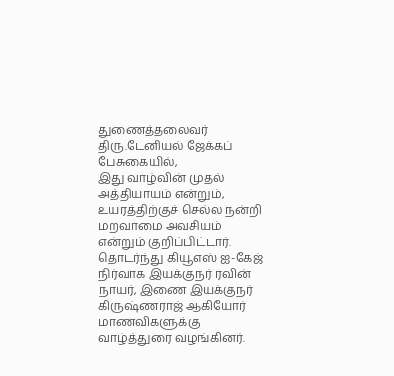துணைத்தலைவர் திரு.டேனியல் ஜேக்கப் பேசுகையில்,
இது வாழ்வின் முதல் அத்தியாயம் என்றும், உயரத்திற்குச் செல்ல நன்றி மறவாமை அவசியம் என்றும் குறிப்பிட்டார்.
தொடர்ந்து கியூஎஸ் ஐ-கேஜ் நிர்வாக இயக்குநர் ரவின் நாயர், இணை இயக்குநர் கிருஷ்ணராஜ் ஆகியோர் மாணவிகளுக்கு வாழ்த்துரை வழங்கினர்.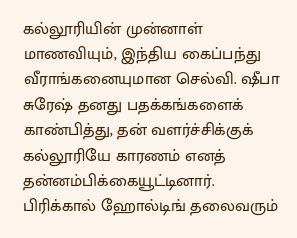கல்லூரியின் முன்னாள் மாணவியும், இந்திய கைப்பந்து வீராங்கனையுமான செல்வி. ஷீபா சுரேஷ் தனது பதக்கங்களைக் காண்பித்து, தன் வளர்ச்சிக்குக் கல்லூரியே காரணம் எனத் தன்னம்பிக்கையூட்டினார்.
பிரிக்கால் ஹோல்டிங் தலைவரும்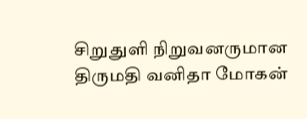சிறுதுளி நிறுவனருமான திருமதி வனிதா மோகன்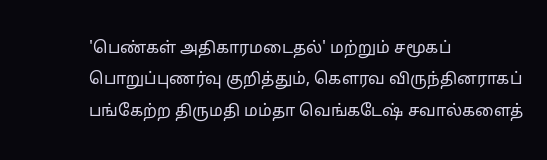'பெண்கள் அதிகாரமடைதல்' மற்றும் சமூகப் பொறுப்புணர்வு குறித்தும், கௌரவ விருந்தினராகப் பங்கேற்ற திருமதி மம்தா வெங்கடேஷ் சவால்களைத்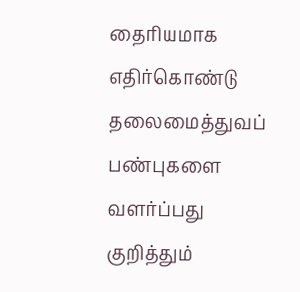தைரியமாக எதிர்கொண்டு தலைமைத்துவப் பண்புகளை வளர்ப்பது குறித்தும்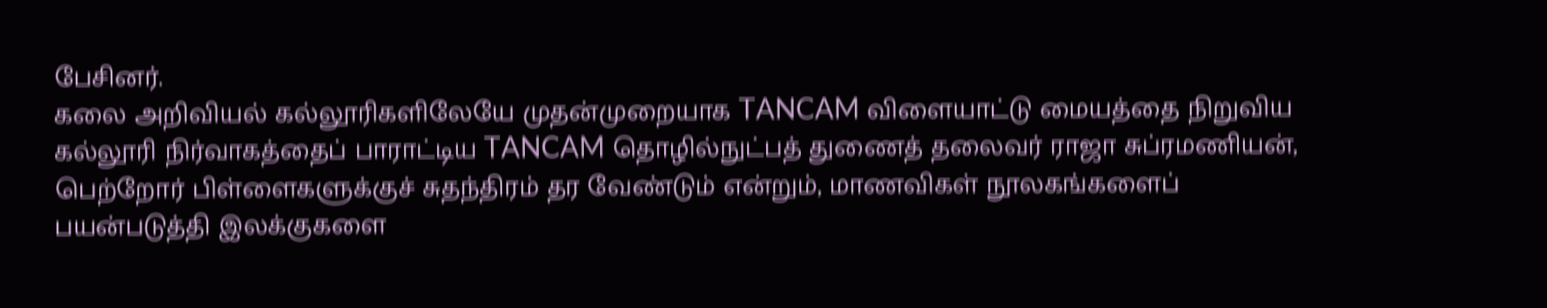பேசினர்.
கலை அறிவியல் கல்லூரிகளிலேயே முதன்முறையாக TANCAM விளையாட்டு மையத்தை நிறுவிய கல்லூரி நிர்வாகத்தைப் பாராட்டிய TANCAM தொழில்நுட்பத் துணைத் தலைவர் ராஜா சுப்ரமணியன், பெற்றோர் பிள்ளைகளுக்குச் சுதந்திரம் தர வேண்டும் என்றும், மாணவிகள் நூலகங்களைப் பயன்படுத்தி இலக்குகளை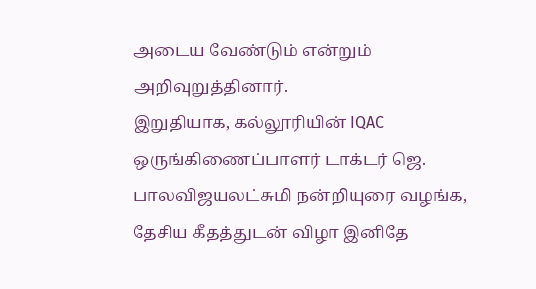அடைய வேண்டும் என்றும் அறிவுறுத்தினார்.
இறுதியாக, கல்லூரியின் IQAC ஒருங்கிணைப்பாளர் டாக்டர் ஜெ. பாலவிஜயலட்சுமி நன்றியுரை வழங்க, தேசிய கீதத்துடன் விழா இனிதே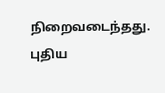நிறைவடைந்தது.
புதிய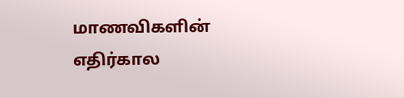மாணவிகளின் எதிர்கால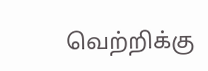வெற்றிக்கு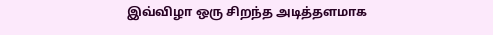இவ்விழா ஒரு சிறந்த அடித்தளமாக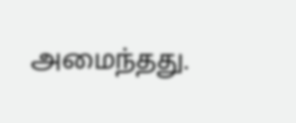அமைந்தது.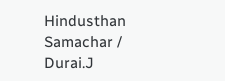Hindusthan Samachar / Durai.J